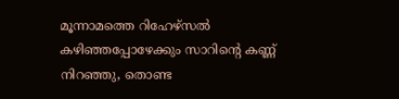മൂന്നാമത്തെ റിഹേഴ്സൽ കഴിഞ്ഞപ്പോഴേക്കും സാറിന്റെ കണ്ണ് നിറഞ്ഞു, തൊണ്ട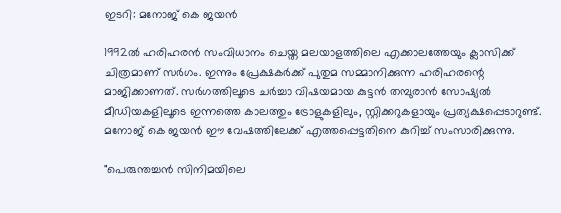ഇടറി: മനോജ് കെ ജയൻ

1992ൽ ഹരിഹരൻ സംവിധാനം ചെയ്ത മലയാളത്തിലെ എക്കാലത്തേയും ക്ലാസിക്ക് ചിത്രമാണ് സർഗം. ഇന്നും പ്രേക്ഷകർക്ക് പുതുമ സമ്മാനിക്കുന്ന ഹരിഹരന്റെ മാജിക്കാണത്. സർഗത്തിലൂടെ ചർച്ചാ വിഷയമായ കുട്ടൻ തമ്പുരാൻ സോഷ്യൽ മീഡിയകളിലൂടെ ഇന്നത്തെ കാലത്തും ട്രോളുകളിലും, സ്റ്റിക്കറുകളായും പ്രത്യക്ഷപ്പെടാറുണ്ട്. മനോജ് കെ ജയൻ ഈ വേഷത്തിലേക്ക് എത്തപ്പെട്ടതിനെ കുറിച്ച് സംസാരിക്കുന്നു.

"പെരുന്തച്ചൻ സിനിമയിലെ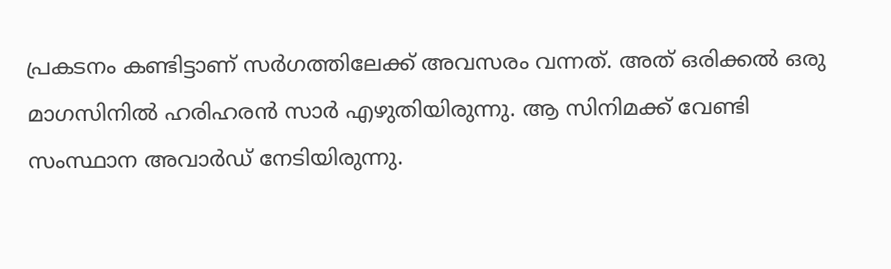പ്രകടനം കണ്ടിട്ടാണ് സർഗത്തിലേക്ക് അവസരം വന്നത്. അത് ഒരിക്കൽ ഒരു മാഗസിനിൽ ഹരിഹരൻ സാർ എഴുതിയിരുന്നു. ആ സിനിമക്ക് വേണ്ടി സംസ്ഥാന അവാർഡ് നേടിയിരുന്നു.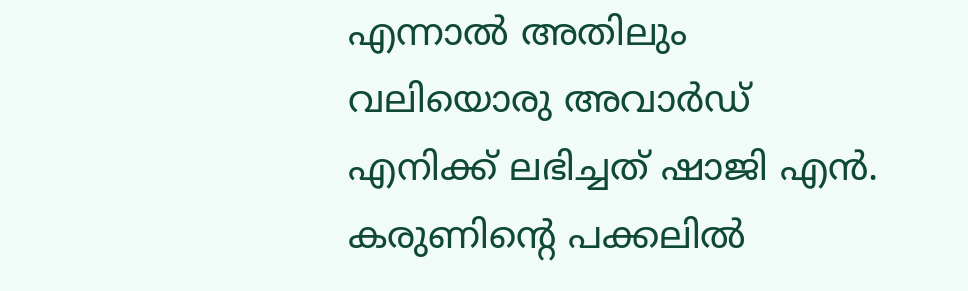എന്നാൽ അതിലും വലിയൊരു അവാർഡ് എനിക്ക് ലഭിച്ചത് ഷാജി എൻ. കരുണിന്റെ പക്കലിൽ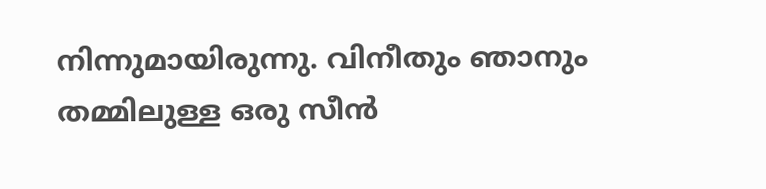നിന്നുമായിരുന്നു. വിനീതും ഞാനും തമ്മിലുള്ള ഒരു സീൻ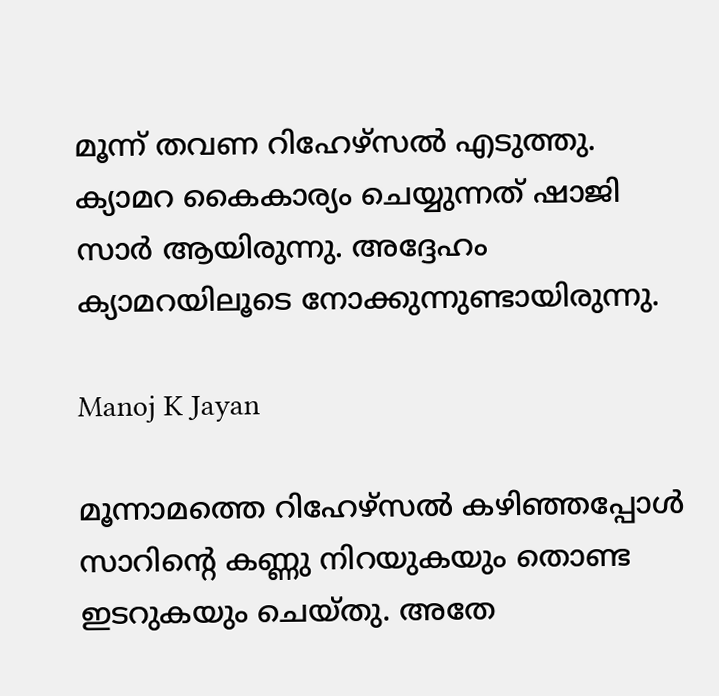മൂന്ന് തവണ റിഹേഴ്സൽ എടുത്തു. ക്യാമറ കൈകാര്യം ചെയ്യുന്നത് ഷാജി സാർ ആയിരുന്നു. അദ്ദേഹം ക്യാമറയിലൂടെ നോക്കുന്നുണ്ടായിരുന്നു.

Manoj K Jayan

മൂന്നാമത്തെ റിഹേഴ്സൽ കഴിഞ്ഞപ്പോൾ സാറിന്റെ കണ്ണു നിറയുകയും തൊണ്ട ഇടറുകയും ചെയ്തു. അതേ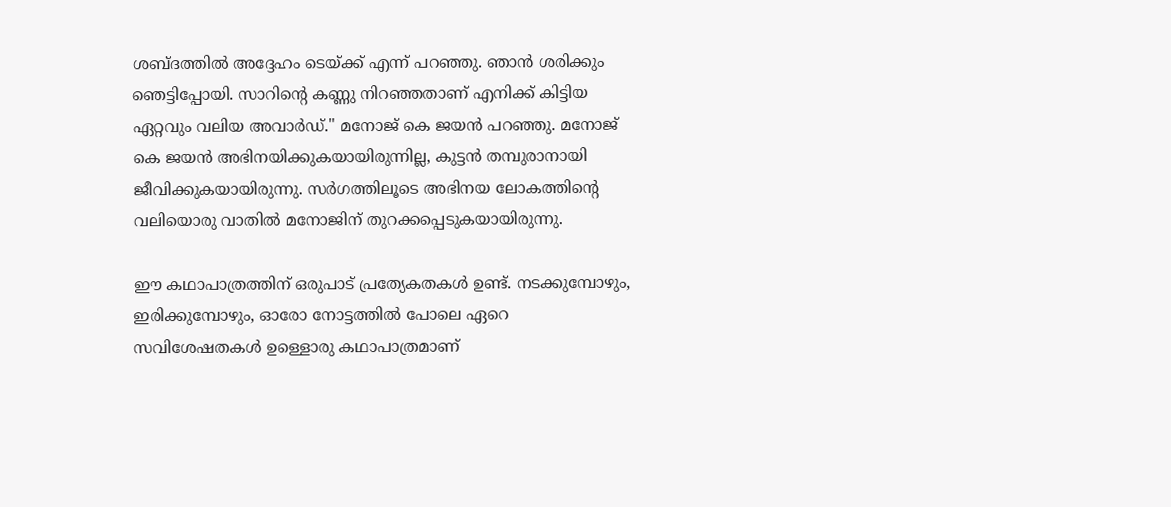ശബ്ദത്തിൽ അദ്ദേഹം ടെയ്ക്ക് എന്ന് പറഞ്ഞു. ഞാൻ ശരിക്കും ഞെട്ടിപ്പോയി. സാറിന്റെ കണ്ണു നിറഞ്ഞതാണ് എനിക്ക് കിട്ടിയ ഏറ്റവും വലിയ അവാർഡ്." മനോജ് കെ ജയൻ പറഞ്ഞു. മനോജ് കെ ജയൻ അഭിനയിക്കുകയായിരുന്നില്ല, കുട്ടൻ തമ്പുരാനായി ജീവിക്കുകയായിരുന്നു. സർഗത്തിലൂടെ അഭിനയ ലോകത്തിന്റെ വലിയൊരു വാതിൽ മനോജിന് തുറക്കപ്പെടുകയായിരുന്നു.

ഈ കഥാപാത്രത്തിന് ഒരുപാട് പ്രത്യേകതകൾ ഉണ്ട്. നടക്കുമ്പോഴും, ഇരിക്കുമ്പോഴും, ഓരോ നോട്ടത്തിൽ പോലെ ഏറെ സവിശേഷതകൾ ഉള്ളൊരു കഥാപാത്രമാണ്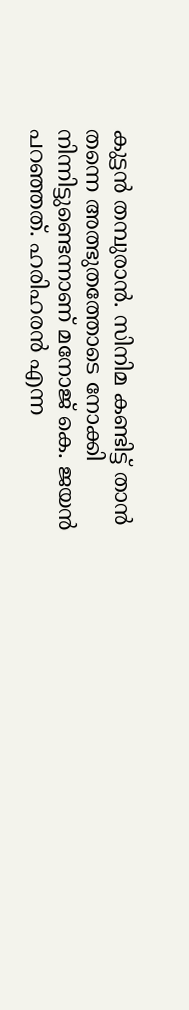കുട്ടൻ തമ്പുരാൻ. സിനിമ കണ്ടിട്ട് താൻ തന്നെ അത്ഭുതത്തോടെ നോക്കി നിന്നിട്ടുണ്ടെന്നാണ് മനോജ് കെ. ജയൻ പറഞ്ഞത്. ഹരിഹരൻ എന്ന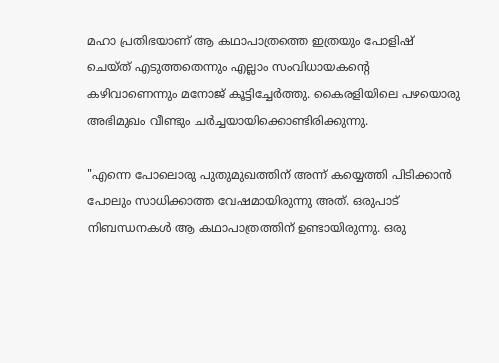മഹാ പ്രതിഭയാണ് ആ കഥാപാത്രത്തെ ഇത്രയും പോളിഷ് ചെയ്ത് എടുത്തതെന്നും എല്ലാം സംവിധായകന്റെ കഴിവാണെന്നും മനോജ് കൂട്ടിച്ചേർത്തു. കൈരളിയിലെ പഴയൊരു അഭിമുഖം വീണ്ടും ചർച്ചയായിക്കൊണ്ടിരിക്കുന്നു.

"എന്നെ പോലൊരു പുതുമുഖത്തിന് അന്ന് കയ്യെത്തി പിടിക്കാൻ പോലും സാധിക്കാത്ത വേഷമായിരുന്നു അത്. ഒരുപാട് നിബന്ധനകൾ ആ കഥാപാത്രത്തിന് ഉണ്ടായിരുന്നു. ഒരു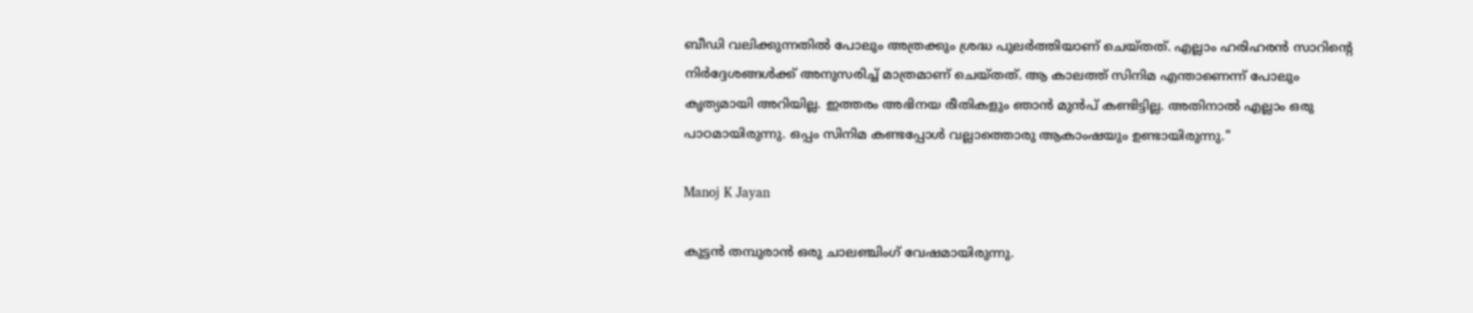ബീഡി വലിക്കുന്നതിൽ പോലും അത്രക്കും ശ്രദ്ധ പുലർത്തിയാണ് ചെയ്തത്. എല്ലാം ഹരിഹരൻ സാറിന്റെ നിർദ്ദേശങ്ങൾക്ക് അനുസരിച്ച് മാത്രമാണ് ചെയ്തത്. ആ കാലത്ത് സിനിമ എന്താണെന്ന് പോലും കൃത്യമായി അറിയില്ല. ഇത്തരം അഭിനയ രീതികളും ഞാൻ മുൻപ് കണ്ടിട്ടില്ല. അതിനാൽ എല്ലാം ഒരു പാഠമായിരുന്നു. ഒപ്പം സിനിമ കണ്ടപ്പോൾ വല്ലാത്തൊരു ആകാംഷയും ഉണ്ടായിരുന്നു."

Manoj K Jayan

കുട്ടൻ തമ്പുരാൻ ഒരു ചാലഞ്ചിംഗ് വേഷമായിരുന്നു.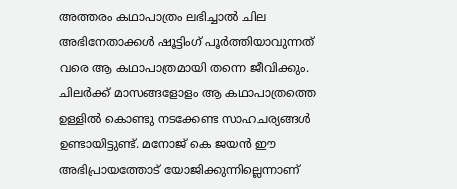അത്തരം കഥാപാത്രം ലഭിച്ചാൽ ചില അഭിനേതാക്കൾ ഷൂട്ടിംഗ് പൂർത്തിയാവുന്നത് വരെ ആ കഥാപാത്രമായി തന്നെ ജീവിക്കും. ചിലർക്ക് മാസങ്ങളോളം ആ കഥാപാത്രത്തെ ഉള്ളിൽ കൊണ്ടു നടക്കേണ്ട സാഹചര്യങ്ങൾ ഉണ്ടായിട്ടുണ്ട്. മനോജ് കെ ‍ജയൻ ഈ അഭിപ്രായത്തോട് യോജിക്കുന്നില്ലെന്നാണ്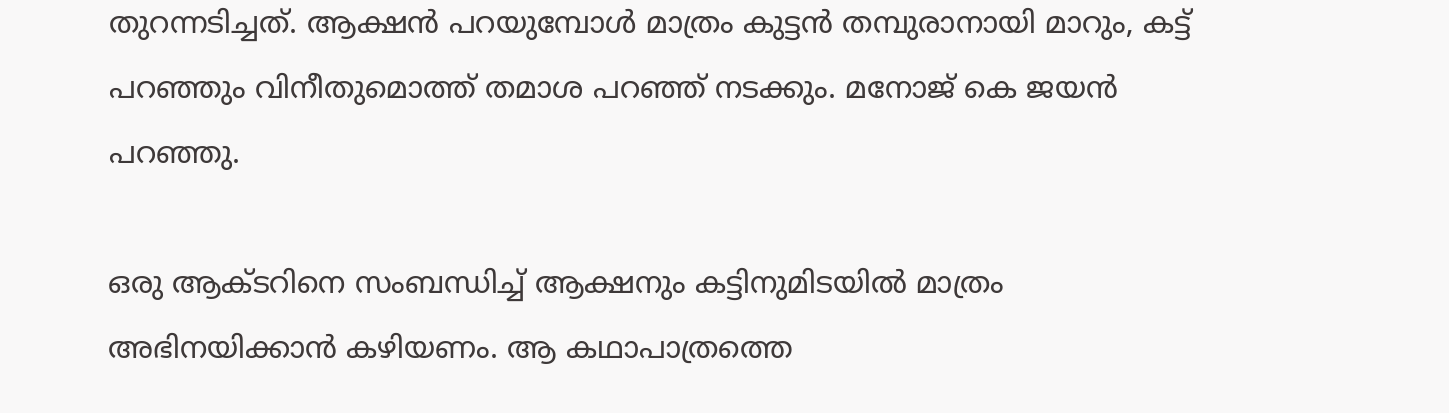തുറന്നടിച്ചത്. ആക്ഷൻ പറയുമ്പോൾ മാത്രം കുട്ടൻ തമ്പുരാനായി മാറും, കട്ട് പറഞ്ഞും വിനീതുമൊത്ത് തമാശ പറഞ്ഞ് നടക്കും. മനോജ് കെ ജയൻ പറഞ്ഞു.

ഒരു ആക്ടറിനെ സംബന്ധിച്ച് ആക്ഷനും കട്ടിനുമിടയിൽ മാത്രം അഭിനയിക്കാൻ കഴിയണം. ആ കഥാപാത്രത്തെ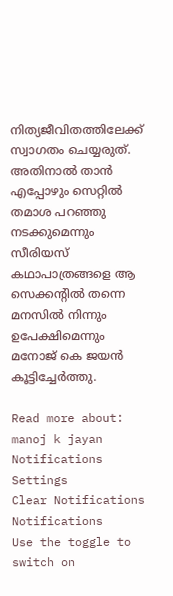നിത്യജീവിതത്തിലേക്ക് സ്വാഗതം ചെയ്യരുത്. അതിനാൽ താൻ എപ്പോഴും സെറ്റിൽ തമാശ പറഞ്ഞു നടക്കുമെന്നും സീരിയസ് കഥാപാത്രങ്ങളെ ആ സെക്കന്റിൽ തന്നെ മനസിൽ നിന്നും ഉപേക്ഷിമെന്നും മനോജ് കെ ജയൻ കൂട്ടിച്ചേർത്തു.

Read more about: manoj k jayan
Notifications
Settings
Clear Notifications
Notifications
Use the toggle to switch on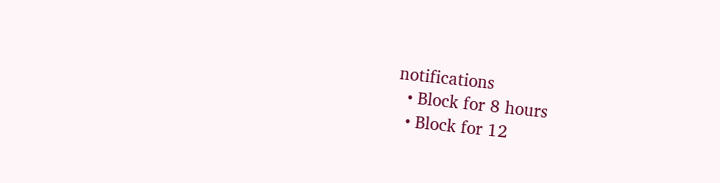notifications
  • Block for 8 hours
  • Block for 12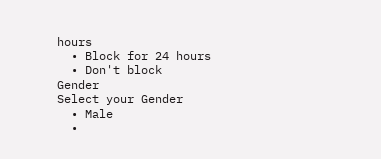hours
  • Block for 24 hours
  • Don't block
Gender
Select your Gender
  • Male
  •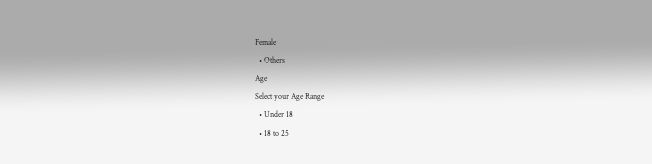Female
  • Others
Age
Select your Age Range
  • Under 18
  • 18 to 25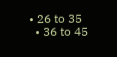• 26 to 35
  • 36 to 45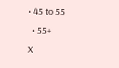• 45 to 55
  • 55+
X